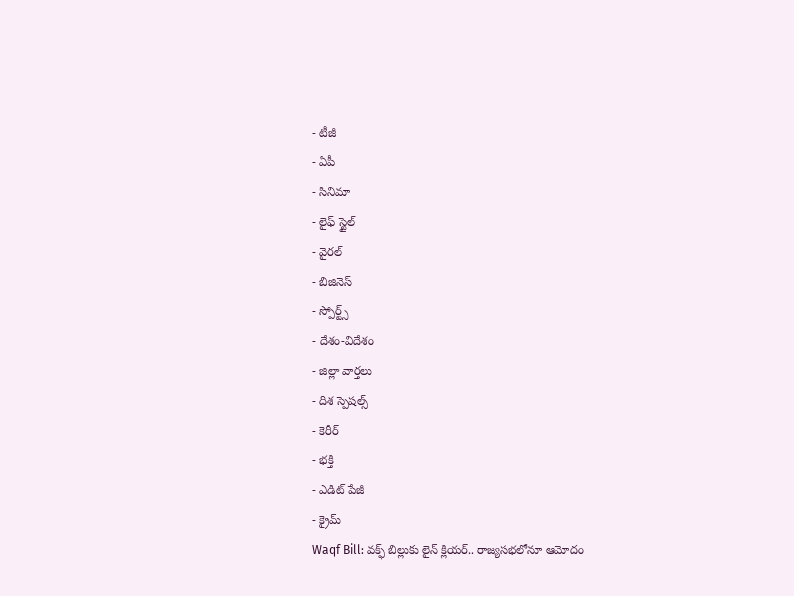- టీజీ
- ఏపీ
- సినిమా
- లైఫ్ స్టైల్
- వైరల్
- బిజినెస్
- స్పోర్ట్స్
- దేశం-విదేశం
- జిల్లా వార్తలు
- దిశ స్పెషల్స్
- కెరీర్
- భక్తి
- ఎడిట్ పేజీ
- క్రైమ్
Waqf Bill: వక్ఫ్ బిల్లుకు లైన్ క్లియర్.. రాజ్యసభలోనూ ఆమోదం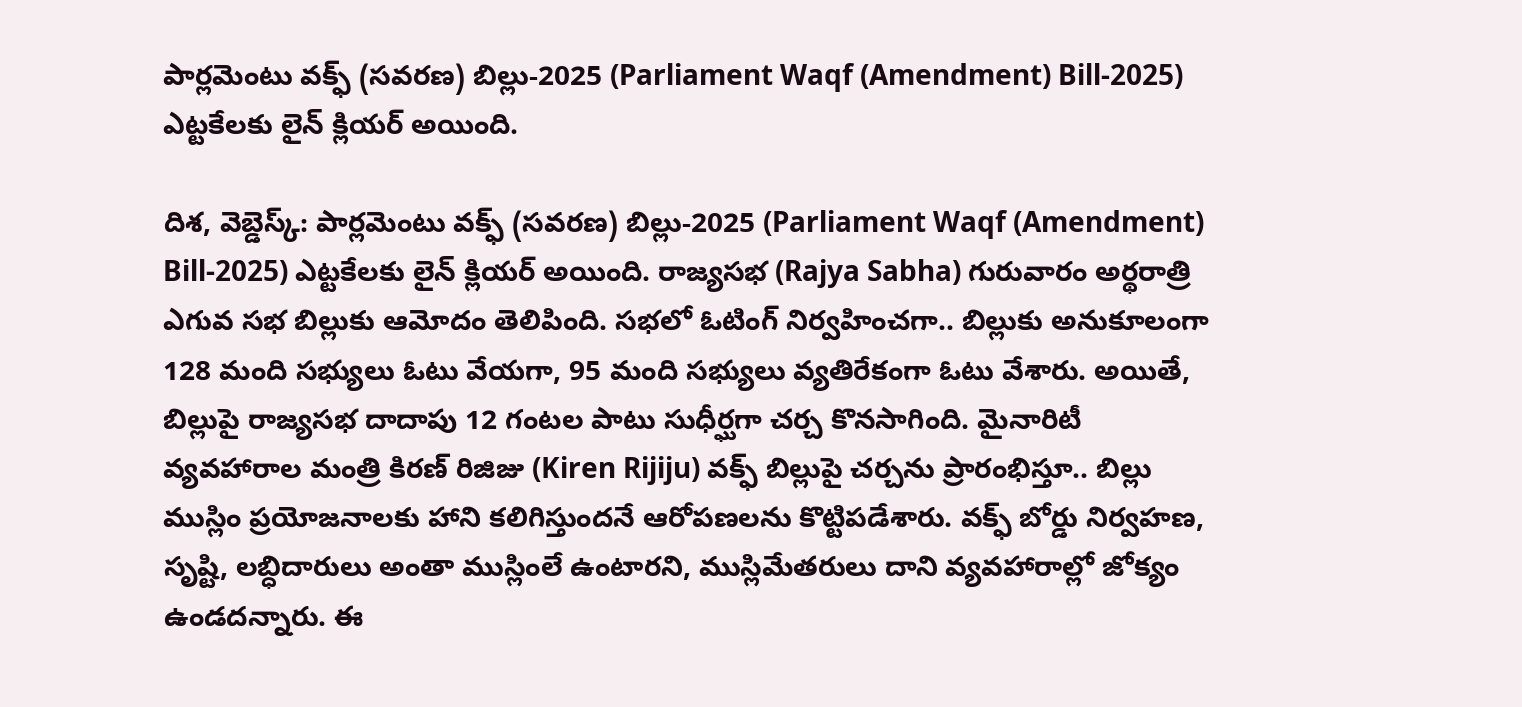పార్లమెంటు వక్ఫ్ (సవరణ) బిల్లు-2025 (Parliament Waqf (Amendment) Bill-2025) ఎట్టకేలకు లైన్ క్లియర్ అయింది.

దిశ, వెబ్డెస్క్: పార్లమెంటు వక్ఫ్ (సవరణ) బిల్లు-2025 (Parliament Waqf (Amendment) Bill-2025) ఎట్టకేలకు లైన్ క్లియర్ అయింది. రాజ్యసభ (Rajya Sabha) గురువారం అర్థరాత్రి ఎగువ సభ బిల్లుకు ఆమోదం తెలిపింది. సభలో ఓటింగ్ నిర్వహించగా.. బిల్లుకు అనుకూలంగా 128 మంది సభ్యులు ఓటు వేయగా, 95 మంది సభ్యులు వ్యతిరేకంగా ఓటు వేశారు. అయితే, బిల్లుపై రాజ్యసభ దాదాపు 12 గంటల పాటు సుధీర్ఘగా చర్చ కొనసాగింది. మైనారిటీ వ్యవహారాల మంత్రి కిరణ్ రిజిజు (Kiren Rijiju) వక్ఫ్ బిల్లుపై చర్చను ప్రారంభిస్తూ.. బిల్లు ముస్లిం ప్రయోజనాలకు హాని కలిగిస్తుందనే ఆరోపణలను కొట్టిపడేశారు. వక్ఫ్ బోర్డు నిర్వహణ, సృష్టి, లబ్ధిదారులు అంతా ముస్లింలే ఉంటారని, ముస్లిమేతరులు దాని వ్యవహారాల్లో జోక్యం ఉండదన్నారు. ఈ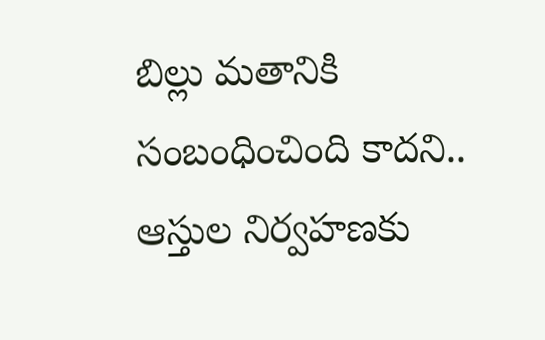బిల్లు మతానికి సంబంధించింది కాదని.. ఆస్తుల నిర్వహణకు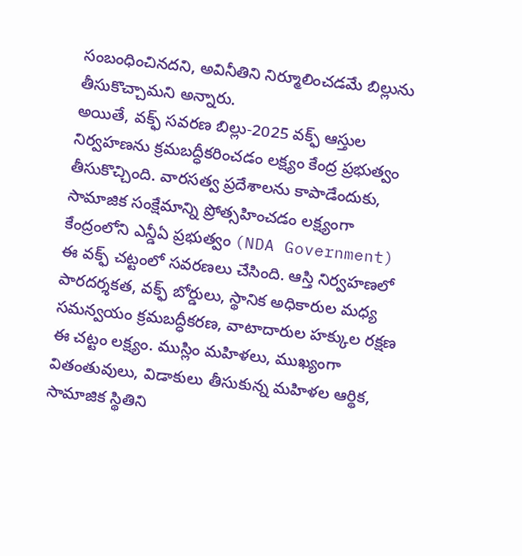సంబంధించినదని, అవినీతిని నిర్మూలించడమే బిల్లును తీసుకొచ్చామని అన్నారు.
అయితే, వక్ఫ్ సవరణ బిల్లు-2025 వక్ఫ్ ఆస్తుల నిర్వహణను క్రమబద్ధీకరించడం లక్ష్యం కేంద్ర ప్రభుత్వం తీసుకొచ్చింది. వారసత్వ ప్రదేశాలను కాపాడేందుకు, సామాజిక సంక్షేమాన్ని ప్రోత్సహించడం లక్ష్యంగా కేంద్రంలోని ఎన్డీఏ ప్రభుత్వం (NDA Government) ఈ వక్ఫ్ చట్టంలో సవరణలు చేసింది. ఆస్తి నిర్వహణలో పారదర్శకత, వక్ఫ్ బోర్డులు, స్థానిక అధికారుల మధ్య సమన్వయం క్రమబద్ధీకరణ, వాటాదారుల హక్కుల రక్షణ ఈ చట్టం లక్ష్యం. ముస్లిం మహిళలు, ముఖ్యంగా వితంతువులు, విడాకులు తీసుకున్న మహిళల ఆర్థిక, సామాజిక స్థితిని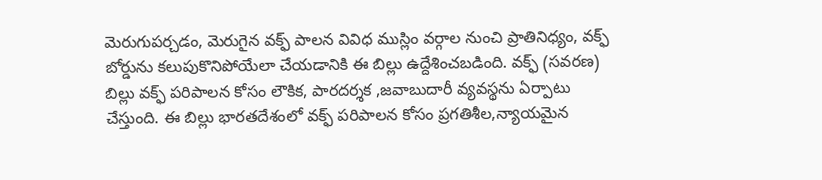మెరుగుపర్చడం, మెరుగైన వక్ఫ్ పాలన వివిధ ముస్లిం వర్గాల నుంచి ప్రాతినిధ్యం, వక్ఫ్ బోర్డును కలుపుకొనిపోయేలా చేయడానికి ఈ బిల్లు ఉద్దేశించబడింది. వక్ఫ్ (సవరణ) బిల్లు వక్ఫ్ పరిపాలన కోసం లౌకిక, పారదర్శక ,జవాబుదారీ వ్యవస్థను ఏర్పాటు చేస్తుంది. ఈ బిల్లు భారతదేశంలో వక్ఫ్ పరిపాలన కోసం ప్రగతిశీల,న్యాయమైన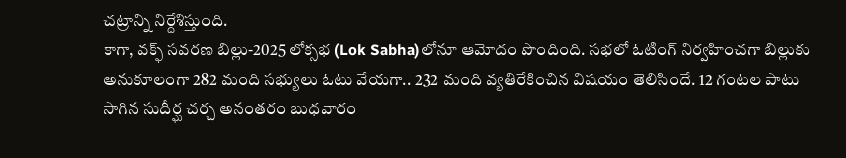చట్రాన్ని నిర్దేశిస్తుంది.
కాగా, వక్ఫ్ సవరణ బిల్లు-2025 లోక్సభ (Lok Sabha)లోనూ ఆమోదం పొందింది. సభలో ఓటింగ్ నిర్వహించగా బిల్లుకు అనుకూలంగా 282 మంది సభ్యులు ఓటు వేయగా.. 232 మంది వ్యతిరేకించిన విషయం తెలిసిందే. 12 గంటల పాటు సాగిన సుదీర్ఘ చర్చ అనంతరం బుధవారం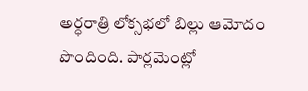అర్ధరాత్రి లోక్సభలో బిల్లు ఆమోదం పొందింది. పార్లమెంట్లో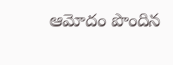ఆమోదం పొందిన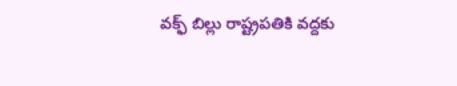వక్ఫ్ బిల్లు రాష్ట్రపతికి వద్దకు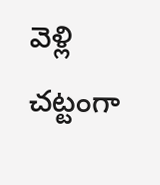వెళ్లి చట్టంగా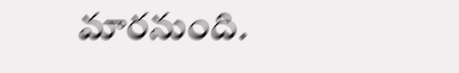మారనుంది.